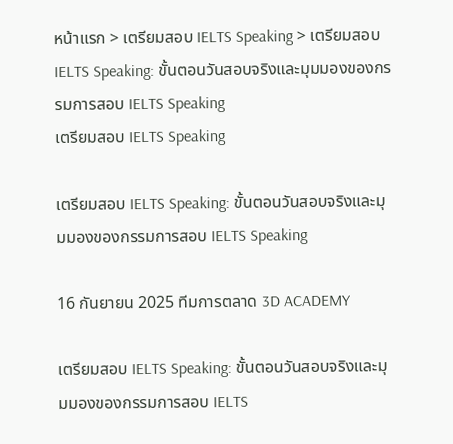หน้าแรก > เตรียมสอบ IELTS Speaking > เตรียมสอบ IELTS Speaking: ขั้นตอนวันสอบจริงและมุมมองของกรรมการสอบ IELTS Speaking
เตรียมสอบ IELTS Speaking

เตรียมสอบ IELTS Speaking: ขั้นตอนวันสอบจริงและมุมมองของกรรมการสอบ IELTS Speaking

16 กันยายน 2025 ทีมการตลาด 3D ACADEMY

เตรียมสอบ IELTS Speaking: ขั้นตอนวันสอบจริงและมุมมองของกรรมการสอบ IELTS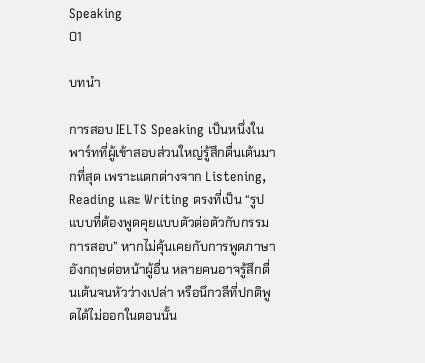Speaking
01

บทนำ

การสอบ IELTS Speaking เป็นหนึ่งในพาร์ทที่ผู้เข้าสอบส่วนใหญ่รู้สึกตื่นเต้นมากที่สุด เพราะแตกต่างจาก Listening, Reading และ Writing ตรงที่เป็น “รูปแบบที่ต้องพูดคุยแบบตัวต่อตัวกับกรรมการสอบ” หากไม่คุ้นเคยกับการพูดภาษาอังกฤษต่อหน้าผู้อื่น หลายคนอาจรู้สึกตื่นเต้นจนหัวว่างเปล่า หรือนึกวลีที่ปกติพูดได้ไม่ออกในตอนนั้น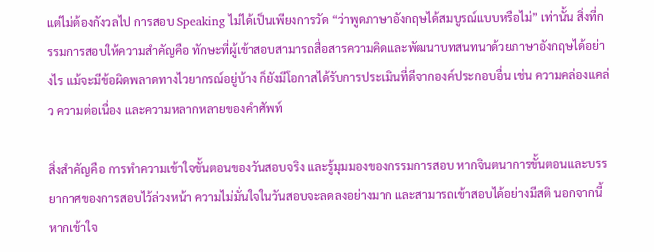แต่ไม่ต้องกังวลไป การสอบ Speaking ไม่ได้เป็นเพียงการวัด “ว่าพูดภาษาอังกฤษได้สมบูรณ์แบบหรือไม่” เท่านั้น สิ่งที่กรรมการสอบให้ความสำคัญคือ ทักษะที่ผู้เข้าสอบสามารถสื่อสารความคิดและพัฒนาบทสนทนาด้วยภาษาอังกฤษได้อย่างไร แม้จะมีข้อผิดพลาดทางไวยากรณ์อยู่บ้าง ก็ยังมีโอกาสได้รับการประเมินที่ดีจากองค์ประกอบอื่น เช่น ความคล่องแคล่ว ความต่อเนื่อง และความหลากหลายของคำศัพท์

สิ่งสำคัญคือ การทำความเข้าใจขั้นตอนของวันสอบจริง และรู้มุมมองของกรรมการสอบ หากจินตนาการขั้นตอนและบรรยากาศของการสอบไว้ล่วงหน้า ความไม่มั่นใจในวันสอบจะลดลงอย่างมาก และสามารถเข้าสอบได้อย่างมีสติ นอกจากนี้ หากเข้าใจ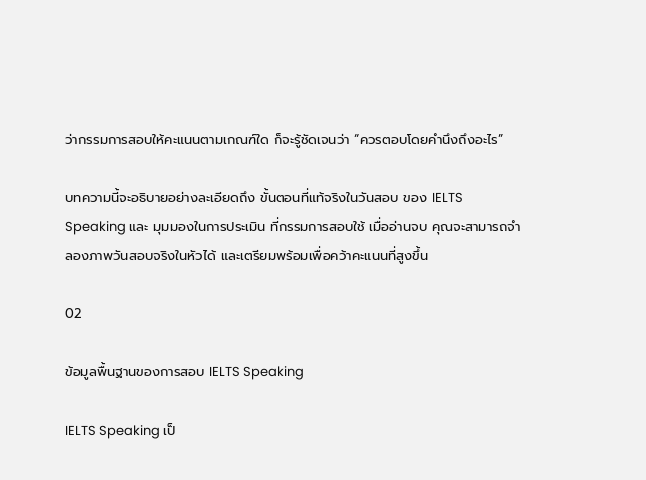ว่ากรรมการสอบให้คะแนนตามเกณฑ์ใด ก็จะรู้ชัดเจนว่า “ควรตอบโดยคำนึงถึงอะไร”

บทความนี้จะอธิบายอย่างละเอียดถึง ขั้นตอนที่แท้จริงในวันสอบ ของ IELTS Speaking และ มุมมองในการประเมิน ที่กรรมการสอบใช้ เมื่ออ่านจบ คุณจะสามารถจำลองภาพวันสอบจริงในหัวได้ และเตรียมพร้อมเพื่อคว้าคะแนนที่สูงขึ้น

02

ข้อมูลพื้นฐานของการสอบ IELTS Speaking

IELTS Speaking เป็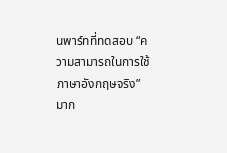นพาร์ทที่ทดสอบ “ความสามารถในการใช้ภาษาอังกฤษจริง” มาก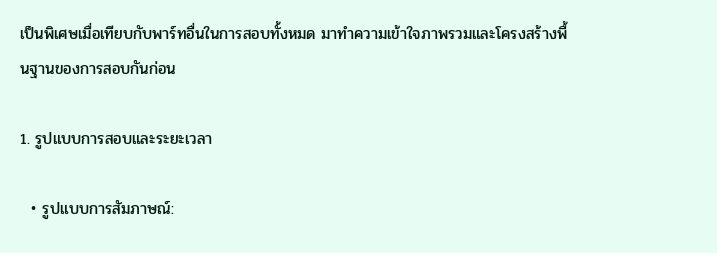เป็นพิเศษเมื่อเทียบกับพาร์ทอื่นในการสอบทั้งหมด มาทำความเข้าใจภาพรวมและโครงสร้างพื้นฐานของการสอบกันก่อน

1. รูปแบบการสอบและระยะเวลา

  • รูปแบบการสัมภาษณ์: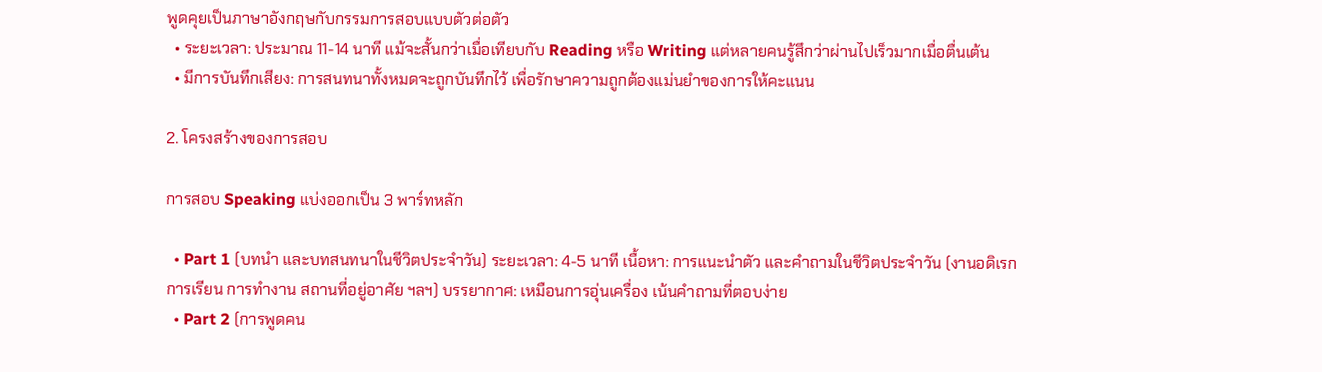พูดคุยเป็นภาษาอังกฤษกับกรรมการสอบแบบตัวต่อตัว
  • ระยะเวลา: ประมาณ 11-14 นาที แม้จะสั้นกว่าเมื่อเทียบกับ Reading หรือ Writing แต่หลายคนรู้สึกว่าผ่านไปเร็วมากเมื่อตื่นเต้น
  • มีการบันทึกเสียง: การสนทนาทั้งหมดจะถูกบันทึกไว้ เพื่อรักษาความถูกต้องแม่นยำของการให้คะแนน

2. โครงสร้างของการสอบ

การสอบ Speaking แบ่งออกเป็น 3 พาร์ทหลัก

  • Part 1 (บทนำ และบทสนทนาในชีวิตประจำวัน) ระยะเวลา: 4-5 นาที เนื้อหา: การแนะนำตัว และคำถามในชีวิตประจำวัน (งานอดิเรก การเรียน การทำงาน สถานที่อยู่อาศัย ฯลฯ) บรรยากาศ: เหมือนการอุ่นเครื่อง เน้นคำถามที่ตอบง่าย
  • Part 2 (การพูดคน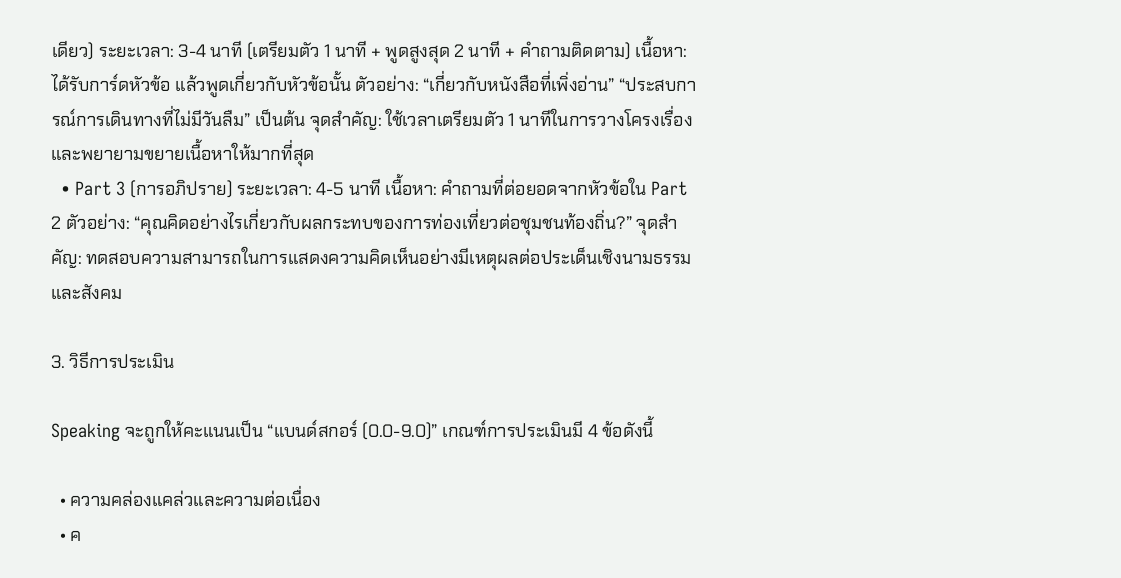เดียว) ระยะเวลา: 3-4 นาที (เตรียมตัว 1 นาที + พูดสูงสุด 2 นาที + คำถามติดตาม) เนื้อหา: ได้รับการ์ดหัวข้อ แล้วพูดเกี่ยวกับหัวข้อนั้น ตัวอย่าง: “เกี่ยวกับหนังสือที่เพิ่งอ่าน” “ประสบการณ์การเดินทางที่ไม่มีวันลืม” เป็นต้น จุดสำคัญ: ใช้เวลาเตรียมตัว 1 นาทีในการวางโครงเรื่อง และพยายามขยายเนื้อหาให้มากที่สุด
  • Part 3 (การอภิปราย) ระยะเวลา: 4-5 นาที เนื้อหา: คำถามที่ต่อยอดจากหัวข้อใน Part 2 ตัวอย่าง: “คุณคิดอย่างไรเกี่ยวกับผลกระทบของการท่องเที่ยวต่อชุมชนท้องถิ่น?” จุดสำคัญ: ทดสอบความสามารถในการแสดงความคิดเห็นอย่างมีเหตุผลต่อประเด็นเชิงนามธรรมและสังคม

3. วิธีการประเมิน

Speaking จะถูกให้คะแนนเป็น “แบนด์สกอร์ (0.0-9.0)” เกณฑ์การประเมินมี 4 ข้อดังนี้

  • ความคล่องแคล่วและความต่อเนื่อง
  • ค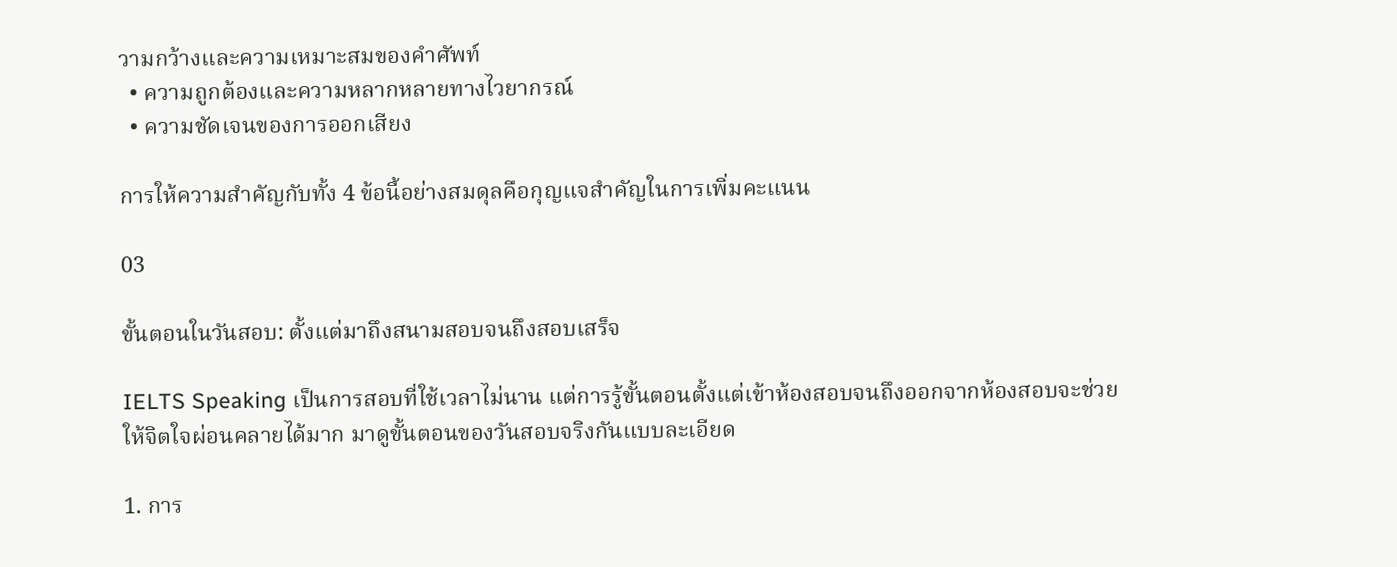วามกว้างและความเหมาะสมของคำศัพท์
  • ความถูกต้องและความหลากหลายทางไวยากรณ์
  • ความชัดเจนของการออกเสียง

การให้ความสำคัญกับทั้ง 4 ข้อนี้อย่างสมดุลคือกุญแจสำคัญในการเพิ่มคะแนน

03

ขั้นตอนในวันสอบ: ตั้งแต่มาถึงสนามสอบจนถึงสอบเสร็จ

IELTS Speaking เป็นการสอบที่ใช้เวลาไม่นาน แต่การรู้ขั้นตอนตั้งแต่เข้าห้องสอบจนถึงออกจากห้องสอบจะช่วยให้จิตใจผ่อนคลายได้มาก มาดูขั้นตอนของวันสอบจริงกันแบบละเอียด

1. การ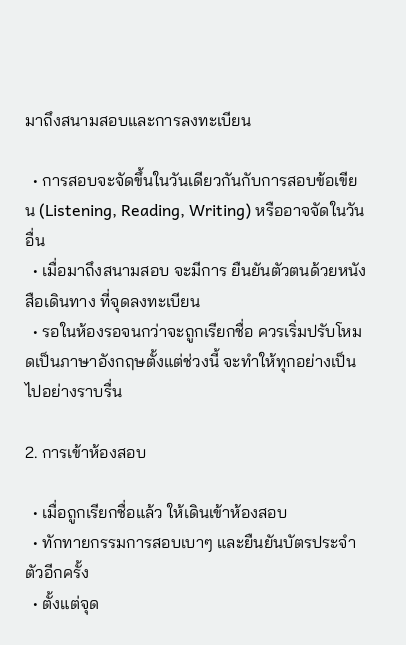มาถึงสนามสอบและการลงทะเบียน

  • การสอบจะจัดขึ้นในวันเดียวกันกับการสอบข้อเขียน (Listening, Reading, Writing) หรืออาจจัดในวันอื่น
  • เมื่อมาถึงสนามสอบ จะมีการ ยืนยันตัวตนด้วยหนังสือเดินทาง ที่จุดลงทะเบียน
  • รอในห้องรอจนกว่าจะถูกเรียกชื่อ ควรเริ่มปรับโหมดเป็นภาษาอังกฤษตั้งแต่ช่วงนี้ จะทำให้ทุกอย่างเป็นไปอย่างราบรื่น

2. การเข้าห้องสอบ

  • เมื่อถูกเรียกชื่อแล้ว ให้เดินเข้าห้องสอบ
  • ทักทายกรรมการสอบเบาๆ และยืนยันบัตรประจำตัวอีกครั้ง
  • ตั้งแต่จุด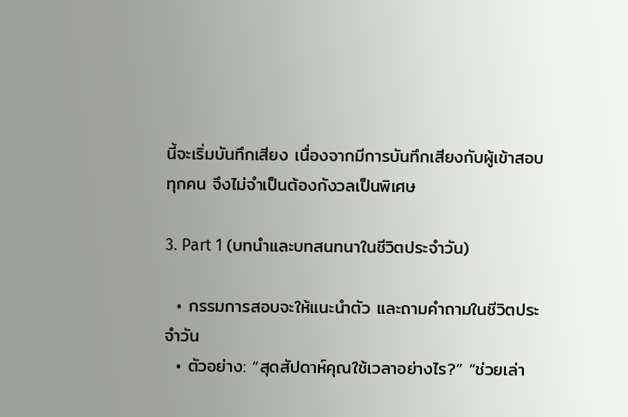นี้จะเริ่มบันทึกเสียง เนื่องจากมีการบันทึกเสียงกับผู้เข้าสอบทุกคน จึงไม่จำเป็นต้องกังวลเป็นพิเศษ

3. Part 1 (บทนำและบทสนทนาในชีวิตประจำวัน)

  • กรรมการสอบจะให้แนะนำตัว และถามคำถามในชีวิตประจำวัน
  • ตัวอย่าง: “สุดสัปดาห์คุณใช้เวลาอย่างไร?” “ช่วยเล่า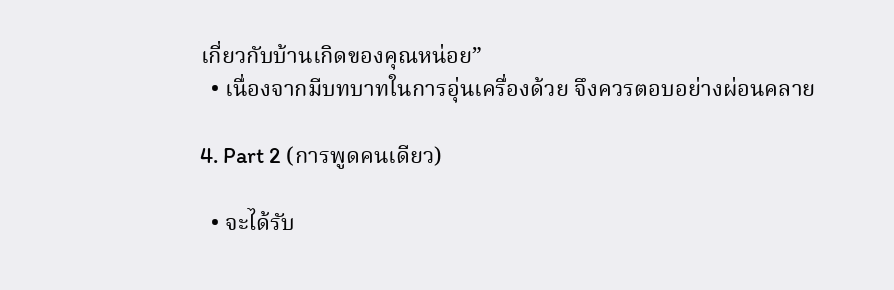เกี่ยวกับบ้านเกิดของคุณหน่อย”
  • เนื่องจากมีบทบาทในการอุ่นเครื่องด้วย จึงควรตอบอย่างผ่อนคลาย

4. Part 2 (การพูดคนเดียว)

  • จะได้รับ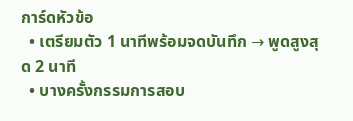การ์ดหัวข้อ
  • เตรียมตัว 1 นาทีพร้อมจดบันทึก → พูดสูงสุด 2 นาที
  • บางครั้งกรรมการสอบ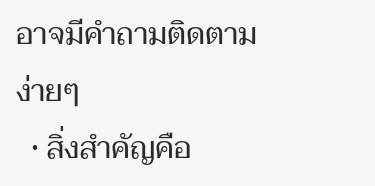อาจมีคำถามติดตามง่ายๆ
  • สิ่งสำคัญคือ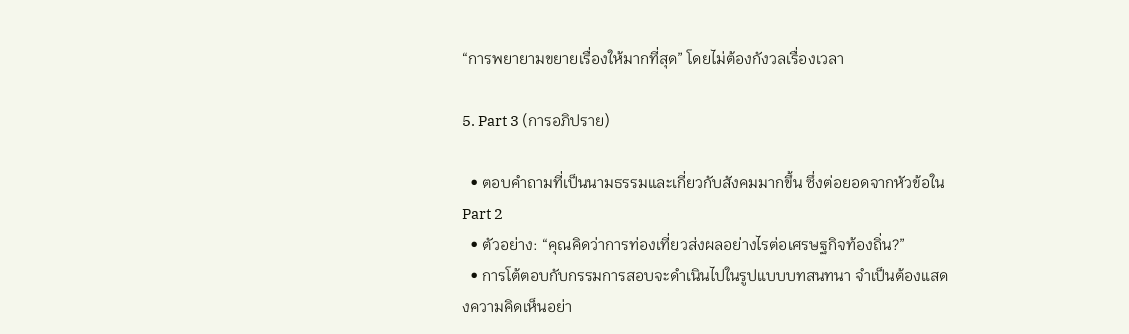“การพยายามขยายเรื่องให้มากที่สุด” โดยไม่ต้องกังวลเรื่องเวลา

5. Part 3 (การอภิปราย)

  • ตอบคำถามที่เป็นนามธรรมและเกี่ยวกับสังคมมากขึ้น ซึ่งต่อยอดจากหัวข้อใน Part 2
  • ตัวอย่าง: “คุณคิดว่าการท่องเที่ยวส่งผลอย่างไรต่อเศรษฐกิจท้องถิ่น?”
  • การโต้ตอบกับกรรมการสอบจะดำเนินไปในรูปแบบบทสนทนา จำเป็นต้องแสดงความคิดเห็นอย่า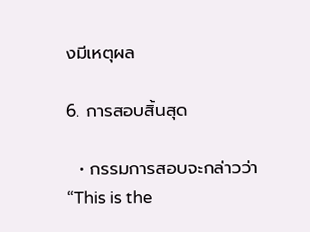งมีเหตุผล

6. การสอบสิ้นสุด

  • กรรมการสอบจะกล่าวว่า “This is the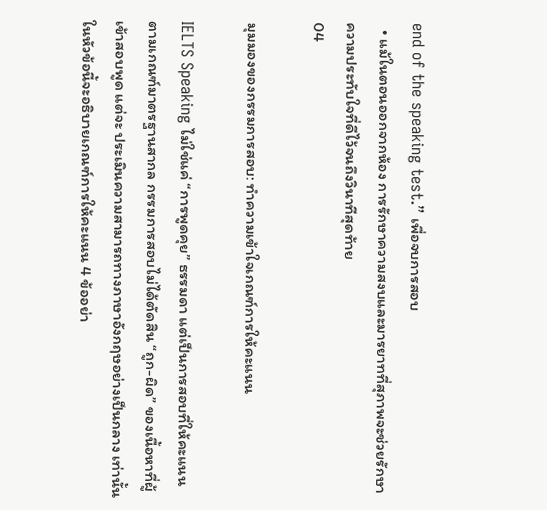end of the speaking test.” เพื่อจบการสอบ
  • แม้ในตอนออกจากห้อง การรักษาความสงบและมารยาทที่สุภาพจะช่วยรักษาความประทับใจที่ดีไว้จนถึงวินาทีสุดท้าย
04

มุมมองของกรรมการสอบ: ทำความเข้าใจเกณฑ์การให้คะแนน

IELTS Speaking ไม่ใช่แค่ “การพูดคุย” ธรรมดา แต่เป็นการสอบที่ให้คะแนนตามเกณฑ์มาตรฐานสากล กรรมการสอบไม่ได้ตัดสิน “ถูก-ผิด” ของเนื้อหาที่ผู้เข้าสอบพูด แต่จะ ประเมินความสามารถทางภาษาอังกฤษอย่างเป็นกลาง เท่านั้น ในหัวข้อนี้จะอธิบายเกณฑ์การให้คะแนน 4 ข้ออย่า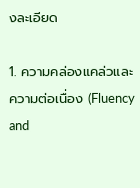งละเอียด

1. ความคล่องแคล่วและความต่อเนื่อง (Fluency and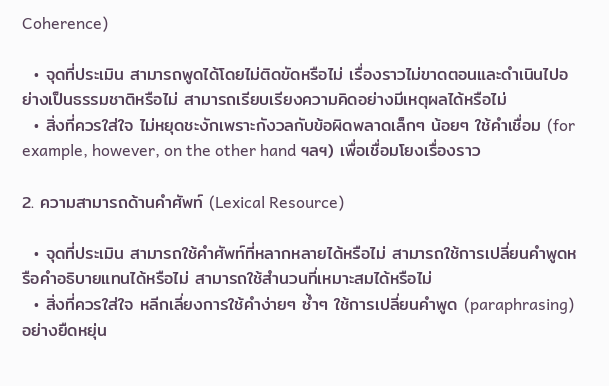Coherence)

  • จุดที่ประเมิน สามารถพูดได้โดยไม่ติดขัดหรือไม่ เรื่องราวไม่ขาดตอนและดำเนินไปอย่างเป็นธรรมชาติหรือไม่ สามารถเรียบเรียงความคิดอย่างมีเหตุผลได้หรือไม่
  • สิ่งที่ควรใส่ใจ ไม่หยุดชะงักเพราะกังวลกับข้อผิดพลาดเล็กๆ น้อยๆ ใช้คำเชื่อม (for example, however, on the other hand ฯลฯ) เพื่อเชื่อมโยงเรื่องราว

2. ความสามารถด้านคำศัพท์ (Lexical Resource)

  • จุดที่ประเมิน สามารถใช้คำศัพท์ที่หลากหลายได้หรือไม่ สามารถใช้การเปลี่ยนคำพูดหรือคำอธิบายแทนได้หรือไม่ สามารถใช้สำนวนที่เหมาะสมได้หรือไม่
  • สิ่งที่ควรใส่ใจ หลีกเลี่ยงการใช้คำง่ายๆ ซ้ำๆ ใช้การเปลี่ยนคำพูด (paraphrasing) อย่างยืดหยุ่น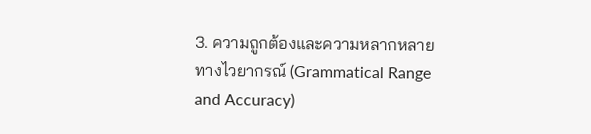3. ความถูกต้องและความหลากหลายทางไวยากรณ์ (Grammatical Range and Accuracy)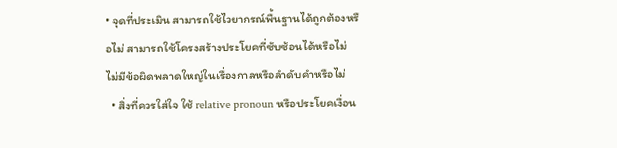• จุดที่ประเมิน สามารถใช้ไวยากรณ์พื้นฐานได้ถูกต้องหรือไม่ สามารถใช้โครงสร้างประโยคที่ซับซ้อนได้หรือไม่ ไม่มีข้อผิดพลาดใหญ่ในเรื่องกาลหรือลำดับคำหรือไม่
  • สิ่งที่ควรใส่ใจ ใช้ relative pronoun หรือประโยคเงื่อน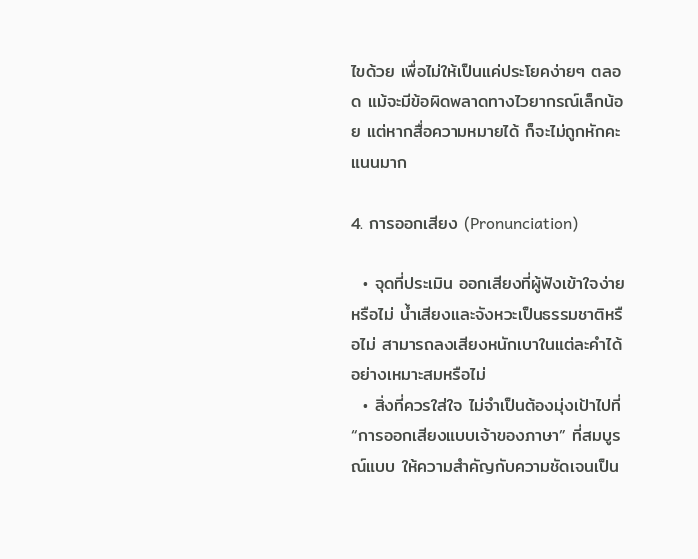ไขด้วย เพื่อไม่ให้เป็นแค่ประโยคง่ายๆ ตลอด แม้จะมีข้อผิดพลาดทางไวยากรณ์เล็กน้อย แต่หากสื่อความหมายได้ ก็จะไม่ถูกหักคะแนนมาก

4. การออกเสียง (Pronunciation)

  • จุดที่ประเมิน ออกเสียงที่ผู้ฟังเข้าใจง่ายหรือไม่ น้ำเสียงและจังหวะเป็นธรรมชาติหรือไม่ สามารถลงเสียงหนักเบาในแต่ละคำได้อย่างเหมาะสมหรือไม่
  • สิ่งที่ควรใส่ใจ ไม่จำเป็นต้องมุ่งเป้าไปที่ “การออกเสียงแบบเจ้าของภาษา” ที่สมบูรณ์แบบ ให้ความสำคัญกับความชัดเจนเป็น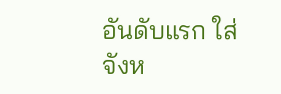อันดับแรก ใส่จังห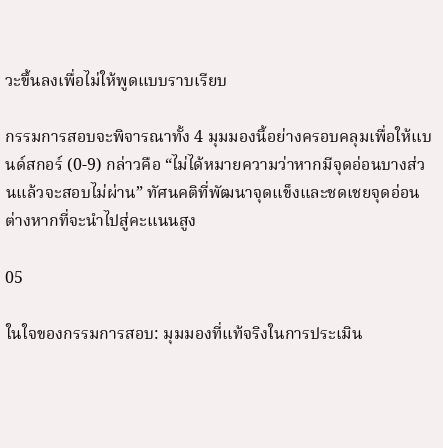วะขึ้นลงเพื่อไม่ให้พูดแบบราบเรียบ

กรรมการสอบจะพิจารณาทั้ง 4 มุมมองนี้อย่างครอบคลุมเพื่อให้แบนด์สกอร์ (0-9) กล่าวคือ “ไม่ได้หมายความว่าหากมีจุดอ่อนบางส่วนแล้วจะสอบไม่ผ่าน” ทัศนคติที่พัฒนาจุดแข็งและชดเชยจุดอ่อน ต่างหากที่จะนำไปสู่คะแนนสูง

05

ในใจของกรรมการสอบ: มุมมองที่แท้จริงในการประเมิน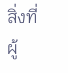สิ่งที่ผู้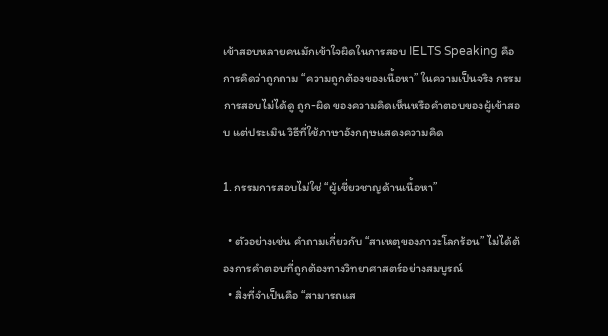เข้าสอบหลายคนมักเข้าใจผิดในการสอบ IELTS Speaking คือการคิดว่าถูกถาม “ความถูกต้องของเนื้อหา” ในความเป็นจริง กรรมการสอบไม่ได้ดู ถูก-ผิด ของความคิดเห็นหรือคำตอบของผู้เข้าสอบ แต่ประเมิน วิธีที่ใช้ภาษาอังกฤษแสดงความคิด

1. กรรมการสอบไม่ใช่ “ผู้เชี่ยวชาญด้านเนื้อหา”

  • ตัวอย่างเช่น คำถามเกี่ยวกับ “สาเหตุของภาวะโลกร้อน” ไม่ได้ต้องการคำตอบที่ถูกต้องทางวิทยาศาสตร์อย่างสมบูรณ์
  • สิ่งที่จำเป็นคือ “สามารถแส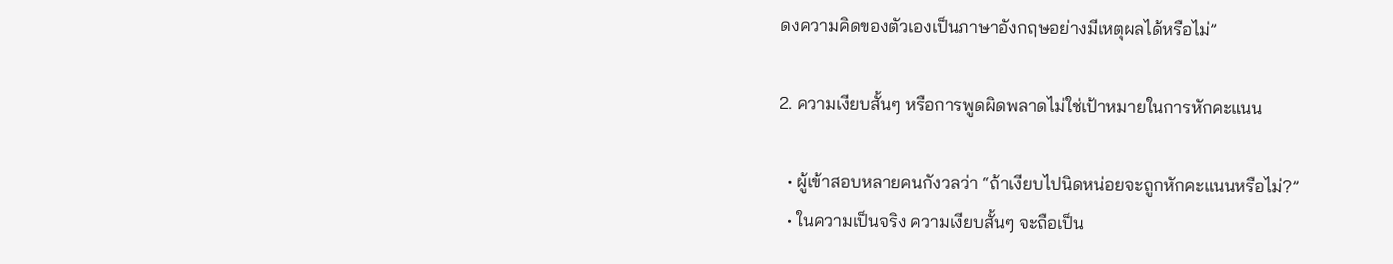ดงความคิดของตัวเองเป็นภาษาอังกฤษอย่างมีเหตุผลได้หรือไม่”

2. ความเงียบสั้นๆ หรือการพูดผิดพลาดไม่ใช่เป้าหมายในการหักคะแนน

  • ผู้เข้าสอบหลายคนกังวลว่า “ถ้าเงียบไปนิดหน่อยจะถูกหักคะแนนหรือไม่?”
  • ในความเป็นจริง ความเงียบสั้นๆ จะถือเป็น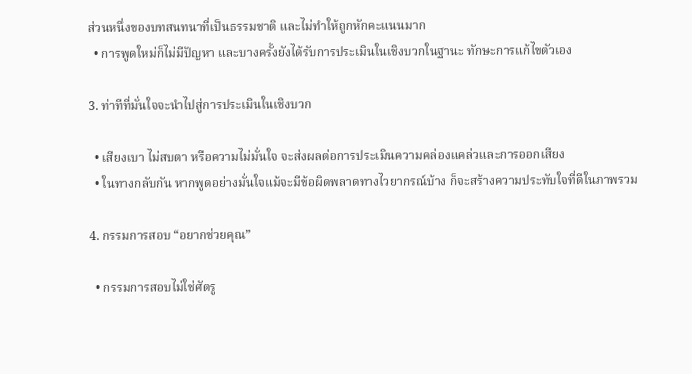ส่วนหนึ่งของบทสนทนาที่เป็นธรรมชาติ และไม่ทำให้ถูกหักคะแนนมาก
  • การพูดใหม่ก็ไม่มีปัญหา และบางครั้งยังได้รับการประเมินในเชิงบวกในฐานะ ทักษะการแก้ไขตัวเอง

3. ท่าทีที่มั่นใจจะนำไปสู่การประเมินในเชิงบวก

  • เสียงเบา ไม่สบตา หรือความไม่มั่นใจ จะส่งผลต่อการประเมินความคล่องแคล่วและการออกเสียง
  • ในทางกลับกัน หากพูดอย่างมั่นใจแม้จะมีข้อผิดพลาดทางไวยากรณ์บ้าง ก็จะสร้างความประทับใจที่ดีในภาพรวม

4. กรรมการสอบ “อยากช่วยคุณ”

  • กรรมการสอบไม่ใช่ศัตรู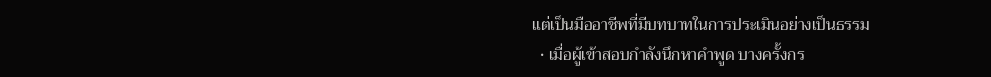แต่เป็นมืออาชีพที่มีบทบาทในการประเมินอย่างเป็นธรรม
  • เมื่อผู้เข้าสอบกำลังนึกหาคำพูด บางครั้งกร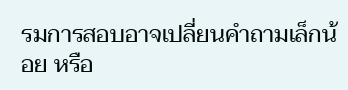รมการสอบอาจเปลี่ยนคำถามเล็กน้อย หรือ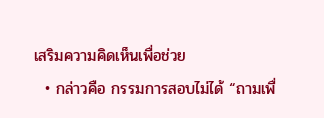เสริมความคิดเห็นเพื่อช่วย
  • กล่าวคือ กรรมการสอบไม่ได้ “ถามเพื่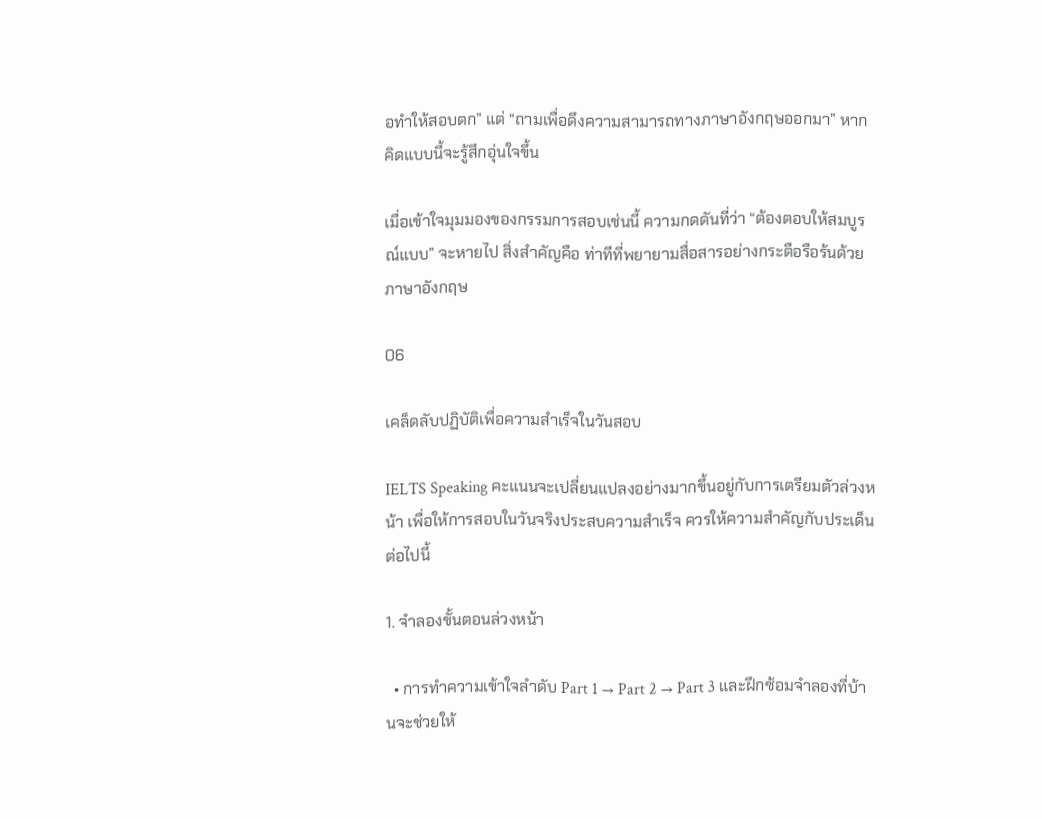อทำให้สอบตก” แต่ “ถามเพื่อดึงความสามารถทางภาษาอังกฤษออกมา” หากคิดแบบนี้จะรู้สึกอุ่นใจขึ้น

เมื่อเข้าใจมุมมองของกรรมการสอบเช่นนี้ ความกดดันที่ว่า “ต้องตอบให้สมบูรณ์แบบ” จะหายไป สิ่งสำคัญคือ ท่าทีที่พยายามสื่อสารอย่างกระตือรือร้นด้วยภาษาอังกฤษ

06

เคล็ดลับปฏิบัติเพื่อความสำเร็จในวันสอบ

IELTS Speaking คะแนนจะเปลี่ยนแปลงอย่างมากขึ้นอยู่กับการเตรียมตัวล่วงหน้า เพื่อให้การสอบในวันจริงประสบความสำเร็จ ควรให้ความสำคัญกับประเด็นต่อไปนี้

1. จำลองขั้นตอนล่วงหน้า

  • การทำความเข้าใจลำดับ Part 1 → Part 2 → Part 3 และฝึกซ้อมจำลองที่บ้านจะช่วยให้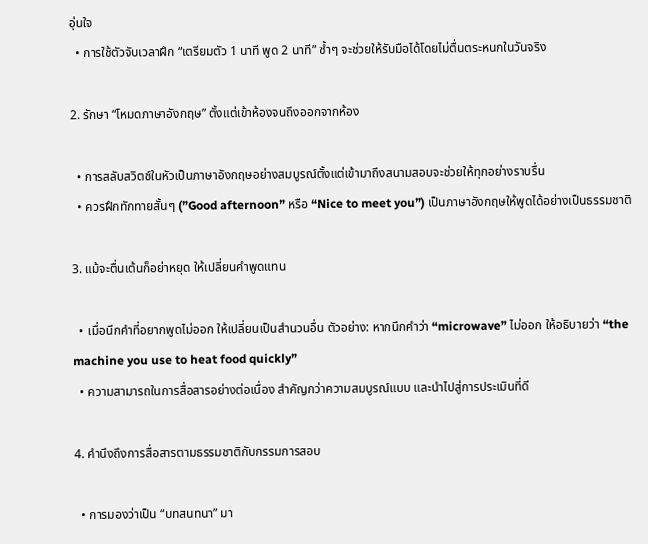อุ่นใจ
  • การใช้ตัวจับเวลาฝึก “เตรียมตัว 1 นาที พูด 2 นาที” ซ้ำๆ จะช่วยให้รับมือได้โดยไม่ตื่นตระหนกในวันจริง

2. รักษา “โหมดภาษาอังกฤษ” ตั้งแต่เข้าห้องจนถึงออกจากห้อง

  • การสลับสวิตช์ในหัวเป็นภาษาอังกฤษอย่างสมบูรณ์ตั้งแต่เข้ามาถึงสนามสอบจะช่วยให้ทุกอย่างราบรื่น
  • ควรฝึกทักทายสั้นๆ (”Good afternoon” หรือ “Nice to meet you”) เป็นภาษาอังกฤษให้พูดได้อย่างเป็นธรรมชาติ

3. แม้จะตื่นเต้นก็อย่าหยุด ให้เปลี่ยนคำพูดแทน

  • เมื่อนึกคำที่อยากพูดไม่ออก ให้เปลี่ยนเป็นสำนวนอื่น ตัวอย่าง: หากนึกคำว่า “microwave” ไม่ออก ให้อธิบายว่า “the machine you use to heat food quickly”
  • ความสามารถในการสื่อสารอย่างต่อเนื่อง สำคัญกว่าความสมบูรณ์แบบ และนำไปสู่การประเมินที่ดี

4. คำนึงถึงการสื่อสารตามธรรมชาติกับกรรมการสอบ

  • การมองว่าเป็น “บทสนทนา” มา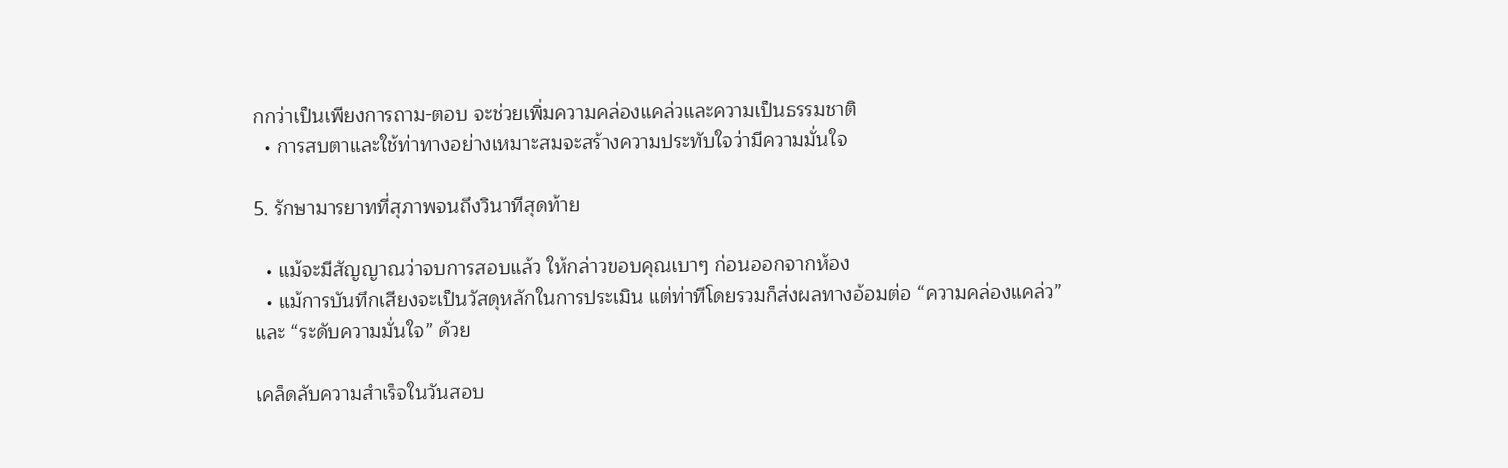กกว่าเป็นเพียงการถาม-ตอบ จะช่วยเพิ่มความคล่องแคล่วและความเป็นธรรมชาติ
  • การสบตาและใช้ท่าทางอย่างเหมาะสมจะสร้างความประทับใจว่ามีความมั่นใจ

5. รักษามารยาทที่สุภาพจนถึงวินาทีสุดท้าย

  • แม้จะมีสัญญาณว่าจบการสอบแล้ว ให้กล่าวขอบคุณเบาๆ ก่อนออกจากห้อง
  • แม้การบันทึกเสียงจะเป็นวัสดุหลักในการประเมิน แต่ท่าทีโดยรวมก็ส่งผลทางอ้อมต่อ “ความคล่องแคล่ว” และ “ระดับความมั่นใจ” ด้วย

เคล็ดลับความสำเร็จในวันสอบ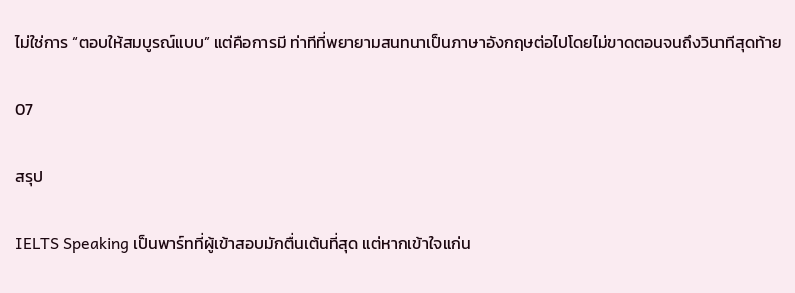ไม่ใช่การ “ตอบให้สมบูรณ์แบบ” แต่คือการมี ท่าทีที่พยายามสนทนาเป็นภาษาอังกฤษต่อไปโดยไม่ขาดตอนจนถึงวินาทีสุดท้าย

07

สรุป

IELTS Speaking เป็นพาร์ทที่ผู้เข้าสอบมักตื่นเต้นที่สุด แต่หากเข้าใจแก่น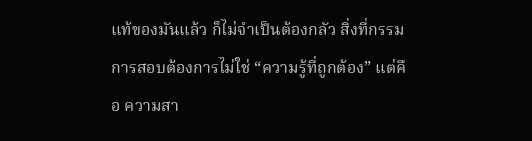แท้ของมันแล้ว ก็ไม่จำเป็นต้องกลัว สิ่งที่กรรมการสอบต้องการไม่ใช่ “ความรู้ที่ถูกต้อง” แต่คือ ความสา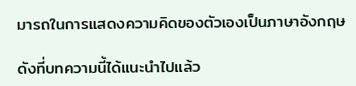มารถในการแสดงความคิดของตัวเองเป็นภาษาอังกฤษ

ดังที่บทความนี้ได้แนะนำไปแล้ว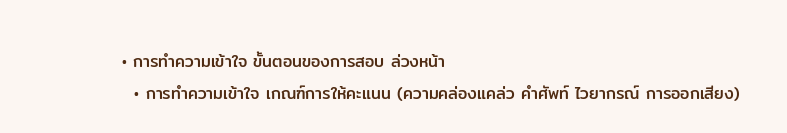• การทำความเข้าใจ ขั้นตอนของการสอบ ล่วงหน้า
  • การทำความเข้าใจ เกณฑ์การให้คะแนน (ความคล่องแคล่ว คำศัพท์ ไวยากรณ์ การออกเสียง)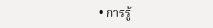• การรู้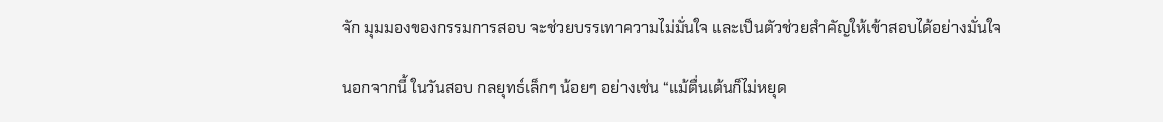จัก มุมมองของกรรมการสอบ จะช่วยบรรเทาความไม่มั่นใจ และเป็นตัวช่วยสำคัญให้เข้าสอบได้อย่างมั่นใจ

นอกจากนี้ ในวันสอบ กลยุทธ์เล็กๆ น้อยๆ อย่างเช่น “แม้ตื่นเต้นก็ไม่หยุด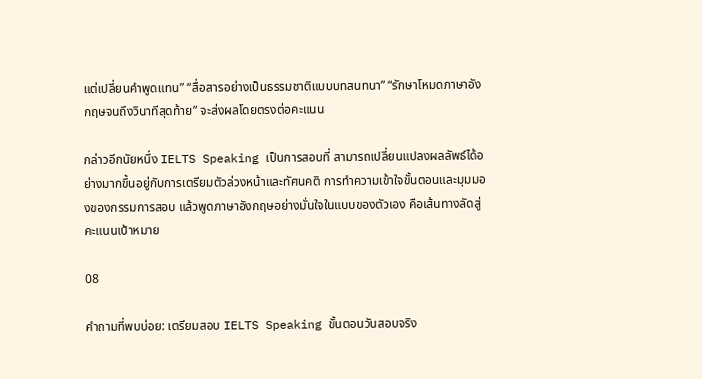แต่เปลี่ยนคำพูดแทน” “สื่อสารอย่างเป็นธรรมชาติแบบบทสนทนา” “รักษาโหมดภาษาอังกฤษจนถึงวินาทีสุดท้าย” จะส่งผลโดยตรงต่อคะแนน

กล่าวอีกนัยหนึ่ง IELTS Speaking เป็นการสอบที่ สามารถเปลี่ยนแปลงผลลัพธ์ได้อย่างมากขึ้นอยู่กับการเตรียมตัวล่วงหน้าและทัศนคติ การทำความเข้าใจขั้นตอนและมุมมองของกรรมการสอบ แล้วพูดภาษาอังกฤษอย่างมั่นใจในแบบของตัวเอง คือเส้นทางลัดสู่คะแนนเป้าหมาย

08

คำถามที่พบบ่อย: เตรียมสอบ IELTS Speaking ขั้นตอนวันสอบจริง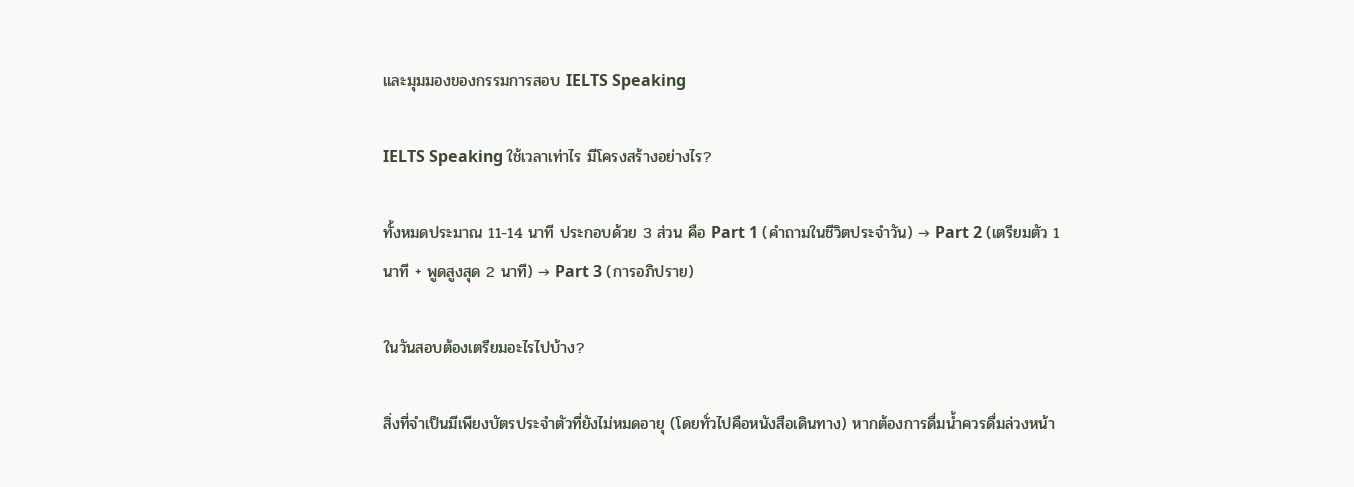และมุมมองของกรรมการสอบ IELTS Speaking

IELTS Speaking ใช้เวลาเท่าไร มีโครงสร้างอย่างไร?

ทั้งหมดประมาณ 11-14 นาที ประกอบด้วย 3 ส่วน คือ Part 1 (คำถามในชีวิตประจำวัน) → Part 2 (เตรียมตัว 1 นาที + พูดสูงสุด 2 นาที) → Part 3 (การอภิปราย)

ในวันสอบต้องเตรียมอะไรไปบ้าง?

สิ่งที่จำเป็นมีเพียงบัตรประจำตัวที่ยังไม่หมดอายุ (โดยทั่วไปคือหนังสือเดินทาง) หากต้องการดื่มน้ำควรดื่มล่วงหน้า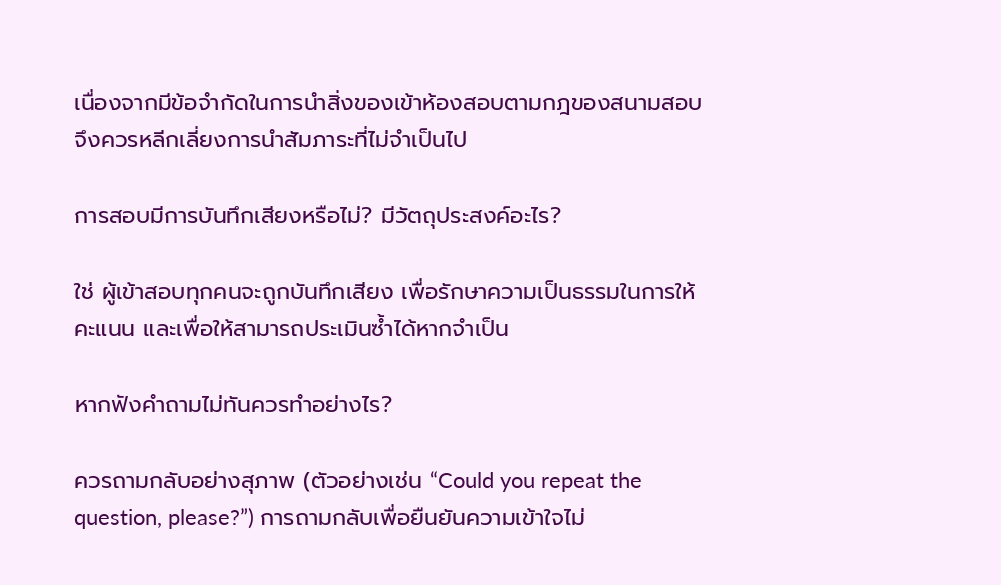เนื่องจากมีข้อจำกัดในการนำสิ่งของเข้าห้องสอบตามกฎของสนามสอบ จึงควรหลีกเลี่ยงการนำสัมภาระที่ไม่จำเป็นไป

การสอบมีการบันทึกเสียงหรือไม่? มีวัตถุประสงค์อะไร?

ใช่ ผู้เข้าสอบทุกคนจะถูกบันทึกเสียง เพื่อรักษาความเป็นธรรมในการให้คะแนน และเพื่อให้สามารถประเมินซ้ำได้หากจำเป็น

หากฟังคำถามไม่ทันควรทำอย่างไร?

ควรถามกลับอย่างสุภาพ (ตัวอย่างเช่น “Could you repeat the question, please?”) การถามกลับเพื่อยืนยันความเข้าใจไม่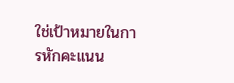ใช่เป้าหมายในการหักคะแนน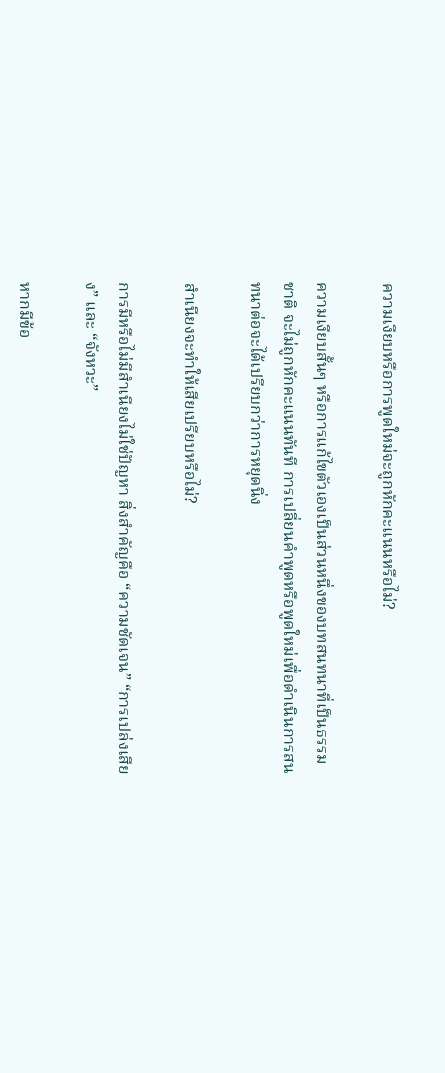ความเงียบหรือการพูดใหม่จะถูกหักคะแนนหรือไม่?

ความเงียบสั้นๆ หรือการแก้ไขตัวเองเป็นส่วนหนึ่งของบทสนทนาที่เป็นธรรมชาติ จะไม่ถูกหักคะแนนทันที การเปลี่ยนคำพูดหรือพูดใหม่เพื่อดำเนินการสนทนาต่อจะได้เปรียบกว่าการหยุดนิ่ง

สำเนียงจะทำให้เสียเปรียบหรือไม่?

การมีหรือไม่มีสำเนียงไม่ใช่ปัญหา สิ่งสำคัญคือ “ความชัดเจน” “การเปล่งเสียง” และ “จังหวะ”

หากมีข้อ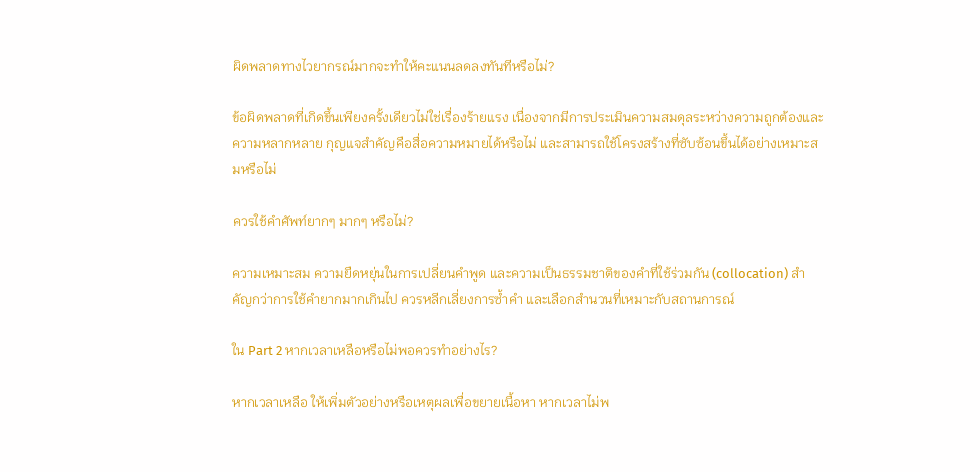ผิดพลาดทางไวยากรณ์มากจะทำให้คะแนนลดลงทันทีหรือไม่?

ข้อผิดพลาดที่เกิดขึ้นเพียงครั้งเดียวไม่ใช่เรื่องร้ายแรง เนื่องจากมีการประเมินความสมดุลระหว่างความถูกต้องและความหลากหลาย กุญแจสำคัญคือสื่อความหมายได้หรือไม่ และสามารถใช้โครงสร้างที่ซับซ้อนขึ้นได้อย่างเหมาะสมหรือไม่

ควรใช้คำศัพท์ยากๆ มากๆ หรือไม่?

ความเหมาะสม ความยืดหยุ่นในการเปลี่ยนคำพูด และความเป็นธรรมชาติของคำที่ใช้ร่วมกัน (collocation) สำคัญกว่าการใช้คำยากมากเกินไป ควรหลีกเลี่ยงการซ้ำคำ และเลือกสำนวนที่เหมาะกับสถานการณ์

ใน Part 2 หากเวลาเหลือหรือไม่พอควรทำอย่างไร?

หากเวลาเหลือ ให้เพิ่มตัวอย่างหรือเหตุผลเพื่อขยายเนื้อหา หากเวลาไม่พ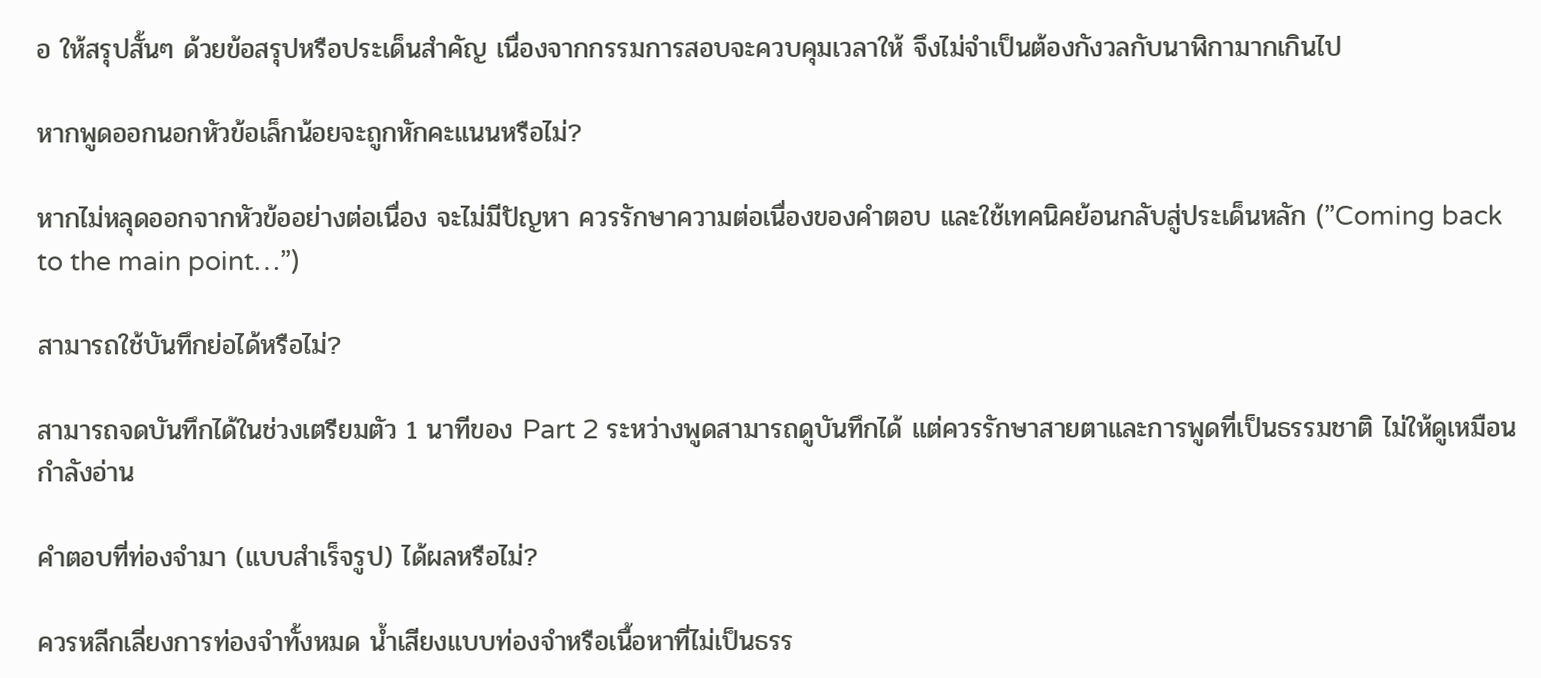อ ให้สรุปสั้นๆ ด้วยข้อสรุปหรือประเด็นสำคัญ เนื่องจากกรรมการสอบจะควบคุมเวลาให้ จึงไม่จำเป็นต้องกังวลกับนาฬิกามากเกินไป

หากพูดออกนอกหัวข้อเล็กน้อยจะถูกหักคะแนนหรือไม่?

หากไม่หลุดออกจากหัวข้ออย่างต่อเนื่อง จะไม่มีปัญหา ควรรักษาความต่อเนื่องของคำตอบ และใช้เทคนิคย้อนกลับสู่ประเด็นหลัก (”Coming back to the main point…”)

สามารถใช้บันทึกย่อได้หรือไม่?

สามารถจดบันทึกได้ในช่วงเตรียมตัว 1 นาทีของ Part 2 ระหว่างพูดสามารถดูบันทึกได้ แต่ควรรักษาสายตาและการพูดที่เป็นธรรมชาติ ไม่ให้ดูเหมือนกำลังอ่าน

คำตอบที่ท่องจำมา (แบบสำเร็จรูป) ได้ผลหรือไม่?

ควรหลีกเลี่ยงการท่องจำทั้งหมด น้ำเสียงแบบท่องจำหรือเนื้อหาที่ไม่เป็นธรร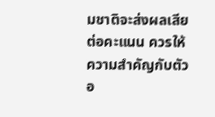มชาติจะส่งผลเสียต่อคะแนน ควรให้ความสำคัญกับตัวอ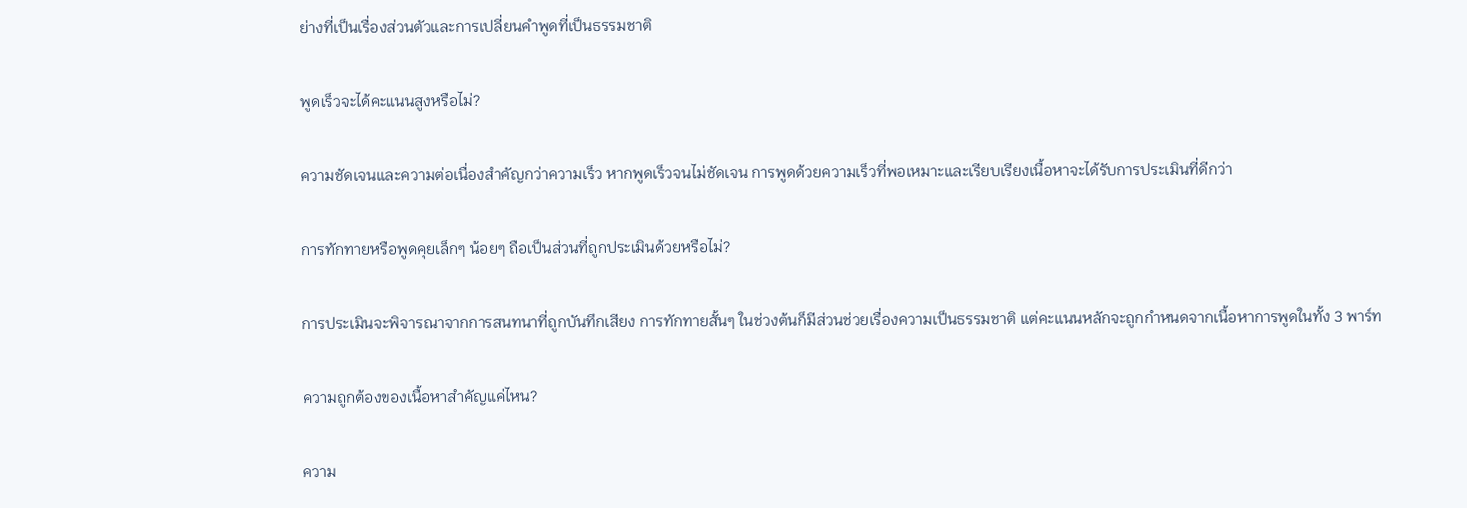ย่างที่เป็นเรื่องส่วนตัวและการเปลี่ยนคำพูดที่เป็นธรรมชาติ

พูดเร็วจะได้คะแนนสูงหรือไม่?

ความชัดเจนและความต่อเนื่องสำคัญกว่าความเร็ว หากพูดเร็วจนไม่ชัดเจน การพูดด้วยความเร็วที่พอเหมาะและเรียบเรียงเนื้อหาจะได้รับการประเมินที่ดีกว่า

การทักทายหรือพูดคุยเล็กๆ น้อยๆ ถือเป็นส่วนที่ถูกประเมินด้วยหรือไม่?

การประเมินจะพิจารณาจากการสนทนาที่ถูกบันทึกเสียง การทักทายสั้นๆ ในช่วงต้นก็มีส่วนช่วยเรื่องความเป็นธรรมชาติ แต่คะแนนหลักจะถูกกำหนดจากเนื้อหาการพูดในทั้ง 3 พาร์ท

ความถูกต้องของเนื้อหาสำคัญแค่ไหน?

ความ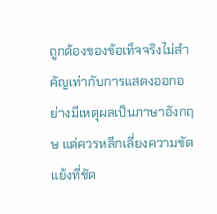ถูกต้องของข้อเท็จจริงไม่สำคัญเท่ากับการแสดงออกอย่างมีเหตุผลเป็นภาษาอังกฤษ แต่ควรหลีกเลี่ยงความขัดแย้งที่ชัด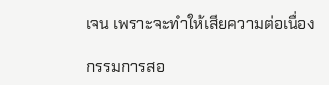เจน เพราะจะทำให้เสียความต่อเนื่อง

กรรมการสอ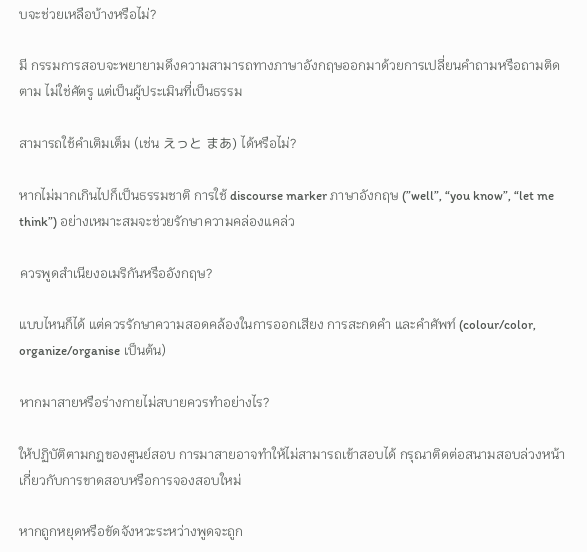บจะช่วยเหลือบ้างหรือไม่?

มี กรรมการสอบจะพยายามดึงความสามารถทางภาษาอังกฤษออกมาด้วยการเปลี่ยนคำถามหรือถามติดตาม ไม่ใช่ศัตรู แต่เป็นผู้ประเมินที่เป็นธรรม

สามารถใช้คำเติมเต็ม (เช่น えっと まあ) ได้หรือไม่?

หากไม่มากเกินไปก็เป็นธรรมชาติ การใช้ discourse marker ภาษาอังกฤษ (”well”, “you know”, “let me think”) อย่างเหมาะสมจะช่วยรักษาความคล่องแคล่ว

ควรพูดสำเนียงอเมริกันหรืออังกฤษ?

แบบไหนก็ได้ แต่ควรรักษาความสอดคล้องในการออกเสียง การสะกดคำ และคำศัพท์ (colour/color, organize/organise เป็นต้น)

หากมาสายหรือร่างกายไม่สบายควรทำอย่างไร?

ให้ปฏิบัติตามกฎของศูนย์สอบ การมาสายอาจทำให้ไม่สามารถเข้าสอบได้ กรุณาติดต่อสนามสอบล่วงหน้าเกี่ยวกับการขาดสอบหรือการจองสอบใหม่

หากถูกหยุดหรือขัดจังหวะระหว่างพูดจะถูก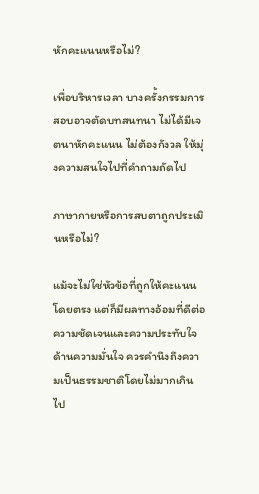หักคะแนนหรือไม่?

เพื่อบริหารเวลา บางครั้งกรรมการสอบอาจตัดบทสนทนา ไม่ได้มีเจตนาหักคะแนน ไม่ต้องกังวล ให้มุ่งความสนใจไปที่คำถามถัดไป

ภาษากายหรือการสบตาถูกประเมินหรือไม่?

แม้จะไม่ใช่หัวข้อที่ถูกให้คะแนนโดยตรง แต่ก็มีผลทางอ้อมที่ดีต่อความชัดเจนและความประทับใจด้านความมั่นใจ ควรคำนึงถึงความเป็นธรรมชาติโดยไม่มากเกินไป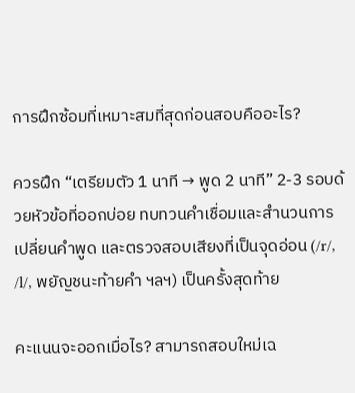การฝึกซ้อมที่เหมาะสมที่สุดก่อนสอบคืออะไร?

ควรฝึก “เตรียมตัว 1 นาที → พูด 2 นาที” 2-3 รอบด้วยหัวข้อที่ออกบ่อย ทบทวนคำเชื่อมและสำนวนการเปลี่ยนคำพูด และตรวจสอบเสียงที่เป็นจุดอ่อน (/r/, /l/, พยัญชนะท้ายคำ ฯลฯ) เป็นครั้งสุดท้าย

คะแนนจะออกเมื่อไร? สามารถสอบใหม่เฉ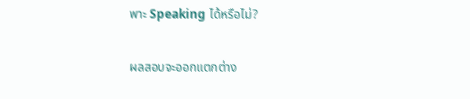พาะ Speaking ได้หรือไม่?

ผลสอบจะออกแตกต่าง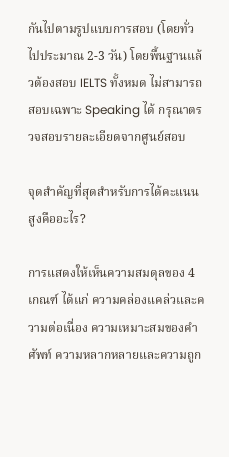กันไปตามรูปแบบการสอบ (โดยทั่วไปประมาณ 2-3 วัน) โดยพื้นฐานแล้วต้องสอบ IELTS ทั้งหมด ไม่สามารถสอบเฉพาะ Speaking ได้ กรุณาตรวจสอบรายละเอียดจากศูนย์สอบ

จุดสำคัญที่สุดสำหรับการได้คะแนนสูงคืออะไร?

การแสดงให้เห็นความสมดุลของ 4 เกณฑ์ ได้แก่ ความคล่องแคล่วและความต่อเนื่อง ความเหมาะสมของคำศัพท์ ความหลากหลายและความถูก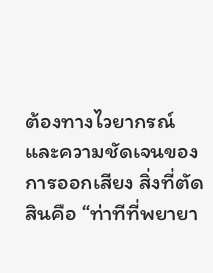ต้องทางไวยากรณ์ และความชัดเจนของการออกเสียง สิ่งที่ตัดสินคือ “ท่าทีที่พยายา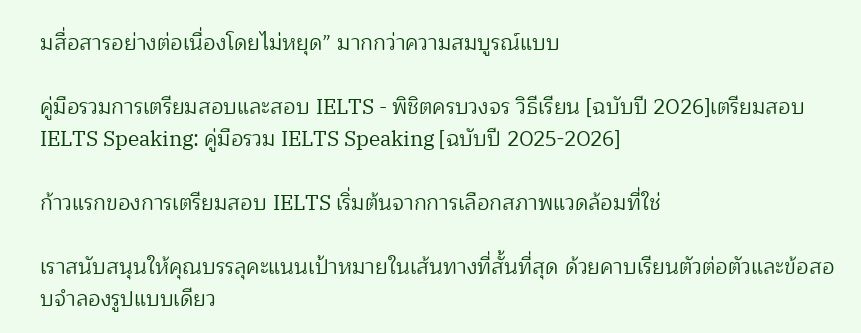มสื่อสารอย่างต่อเนื่องโดยไม่หยุด” มากกว่าความสมบูรณ์แบบ

คู่มือรวมการเตรียมสอบและสอบ IELTS - พิชิตครบวงจร วิธีเรียน [ฉบับปี 2026]เตรียมสอบ IELTS Speaking: คู่มือรวม IELTS Speaking [ฉบับปี 2025-2026]

ก้าวแรกของการเตรียมสอบ IELTS เริ่มต้นจากการเลือกสภาพแวดล้อมที่ใช่

เราสนับสนุนให้คุณบรรลุคะแนนเป้าหมายในเส้นทางที่สั้นที่สุด ด้วยคาบเรียนตัวต่อตัวและข้อสอบจำลองรูปแบบเดียว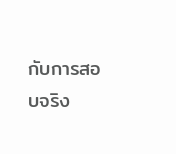กับการสอบจริง